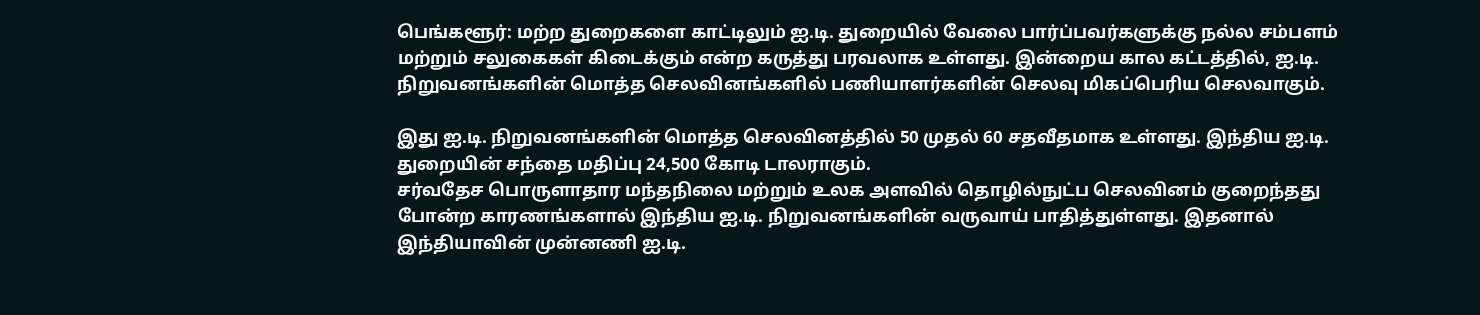பெங்களூர்: மற்ற துறைகளை காட்டிலும் ஐ.டி. துறையில் வேலை பார்ப்பவர்களுக்கு நல்ல சம்பளம் மற்றும் சலுகைகள் கிடைக்கும் என்ற கருத்து பரவலாக உள்ளது. இன்றைய கால கட்டத்தில், ஐ.டி. நிறுவனங்களின் மொத்த செலவினங்களில் பணியாளர்களின் செலவு மிகப்பெரிய செலவாகும்.

இது ஐ.டி. நிறுவனங்களின் மொத்த செலவினத்தில் 50 முதல் 60 சதவீதமாக உள்ளது. இந்திய ஐ.டி. துறையின் சந்தை மதிப்பு 24,500 கோடி டாலராகும்.
சர்வதேச பொருளாதார மந்தநிலை மற்றும் உலக அளவில் தொழில்நுட்ப செலவினம் குறைந்தது போன்ற காரணங்களால் இந்திய ஐ.டி. நிறுவனங்களின் வருவாய் பாதித்துள்ளது. இதனால் இந்தியாவின் முன்னணி ஐ.டி.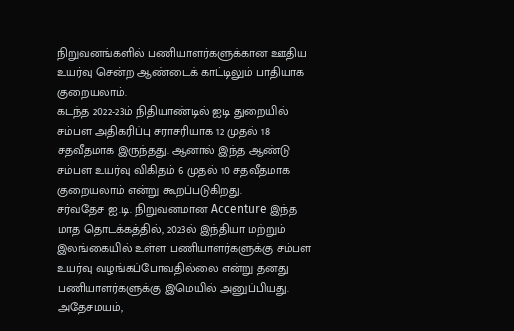நிறுவனங்களில் பணியாளர்களுக்கான ஊதிய உயர்வு சென்ற ஆண்டைக் காட்டிலும் பாதியாக குறையலாம்.
கடந்த 2022-23ம் நிதியாண்டில் ஐடி துறையில் சம்பள அதிகரிப்பு சராசரியாக 12 முதல் 18 சதவீதமாக இருந்தது. ஆனால் இந்த ஆண்டு சம்பள உயர்வு விகிதம் 6 முதல் 10 சதவீதமாக குறையலாம் என்று கூறப்படுகிறது.
சர்வதேச ஐ.டி. நிறுவனமான Accenture இந்த மாத தொடக்கத்தில், 2023ல் இந்தியா மற்றும் இலங்கையில் உள்ள பணியாளர்களுக்கு சம்பள உயர்வு வழங்கப்போவதில்லை என்று தனது பணியாளர்களுக்கு இமெயில் அனுப்பியது. அதேசமயம்,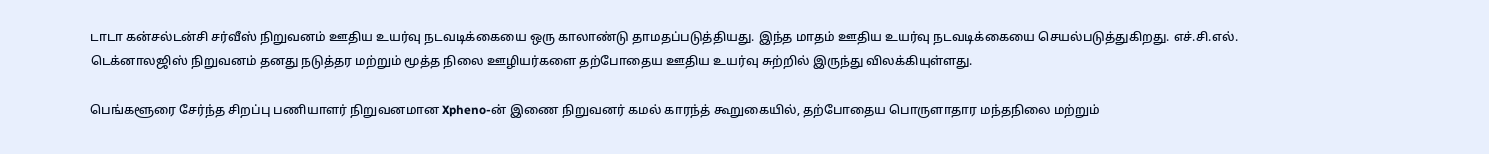டாடா கன்சல்டன்சி சர்வீஸ் நிறுவனம் ஊதிய உயர்வு நடவடிக்கையை ஒரு காலாண்டு தாமதப்படுத்தியது. இந்த மாதம் ஊதிய உயர்வு நடவடிக்கையை செயல்படுத்துகிறது. எச்.சி.எல். டெக்னாலஜிஸ் நிறுவனம் தனது நடுத்தர மற்றும் மூத்த நிலை ஊழியர்களை தற்போதைய ஊதிய உயர்வு சுற்றில் இருந்து விலக்கியுள்ளது.

பெங்களூரை சேர்ந்த சிறப்பு பணியாளர் நிறுவனமான Xpheno-ன் இணை நிறுவனர் கமல் காரந்த் கூறுகையில், தற்போதைய பொருளாதார மந்தநிலை மற்றும்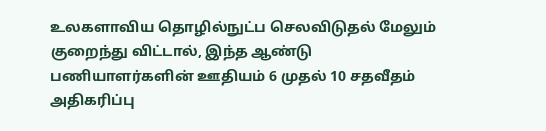உலகளாவிய தொழில்நுட்ப செலவிடுதல் மேலும் குறைந்து விட்டால், இந்த ஆண்டு பணியாளர்களின் ஊதியம் 6 முதல் 10 சதவீதம் அதிகரிப்பு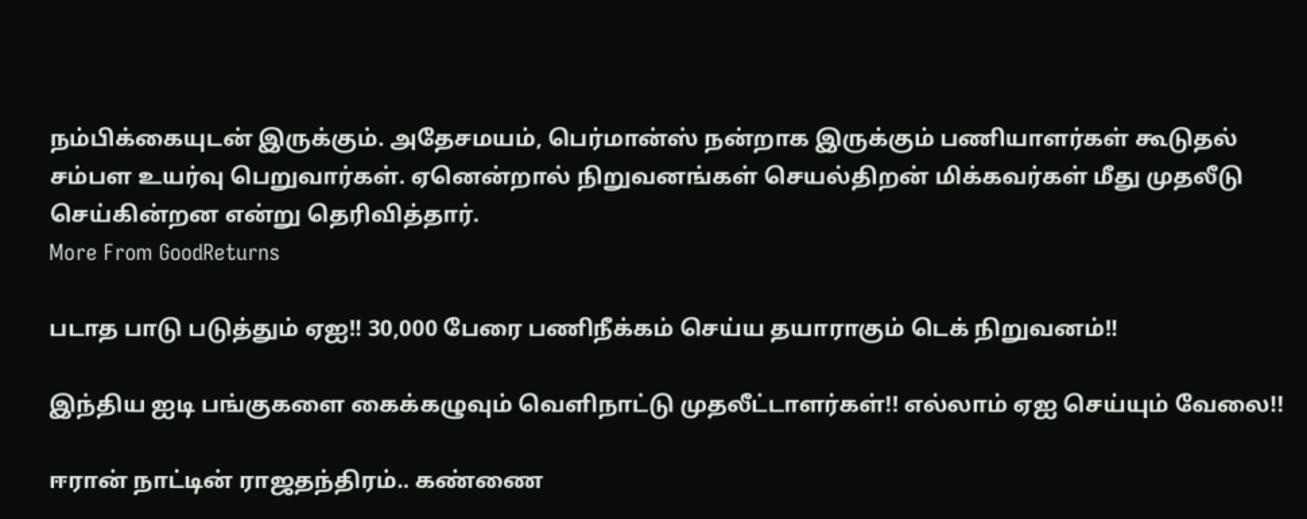நம்பிக்கையுடன் இருக்கும். அதேசமயம், பெர்மான்ஸ் நன்றாக இருக்கும் பணியாளர்கள் கூடுதல் சம்பள உயர்வு பெறுவார்கள். ஏனென்றால் நிறுவனங்கள் செயல்திறன் மிக்கவர்கள் மீது முதலீடு செய்கின்றன என்று தெரிவித்தார்.
More From GoodReturns

படாத பாடு படுத்தும் ஏஐ!! 30,000 பேரை பணிநீக்கம் செய்ய தயாராகும் டெக் நிறுவனம்!!

இந்திய ஐடி பங்குகளை கைக்கழுவும் வெளிநாட்டு முதலீட்டாளர்கள்!! எல்லாம் ஏஐ செய்யும் வேலை!!

ஈரான் நாட்டின் ராஜதந்திரம்.. கண்ணை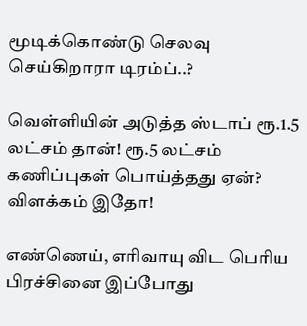மூடிக்கொண்டு செலவு செய்கிறாரா டிரம்ப்..?

வெள்ளியின் அடுத்த ஸ்டாப் ரூ.1.5 லட்சம் தான்! ரூ.5 லட்சம் கணிப்புகள் பொய்த்தது ஏன்? விளக்கம் இதோ!

எண்ணெய், எரிவாயு விட பெரிய பிரச்சினை இப்போது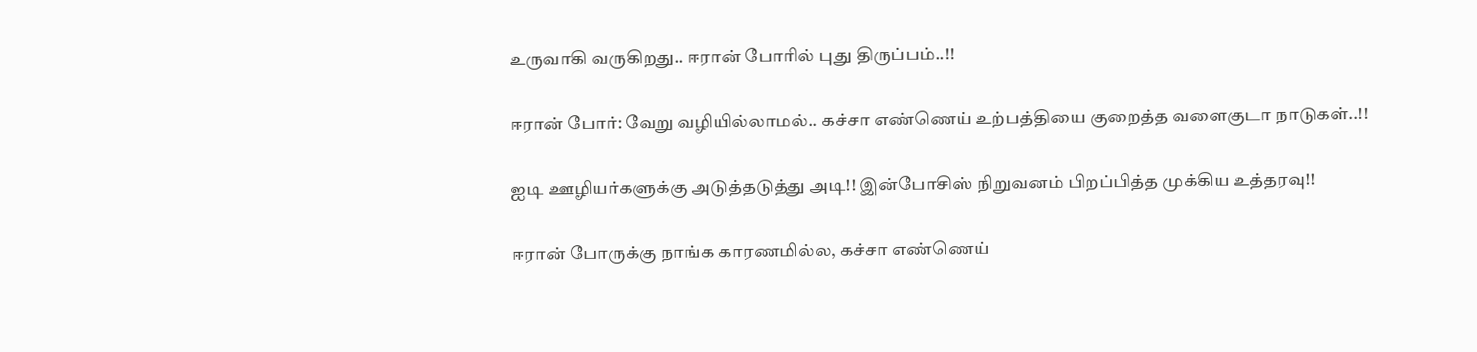உருவாகி வருகிறது.. ஈரான் போரில் புது திருப்பம்..!!

ஈரான் போர்: வேறு வழியில்லாமல்.. கச்சா எண்ணெய் உற்பத்தியை குறைத்த வளைகுடா நாடுகள்..!!

ஐடி ஊழியர்களுக்கு அடுத்தடுத்து அடி!! இன்போசிஸ் நிறுவனம் பிறப்பித்த முக்கிய உத்தரவு!!

ஈரான் போருக்கு நாங்க காரணமில்ல, கச்சா எண்ணெய்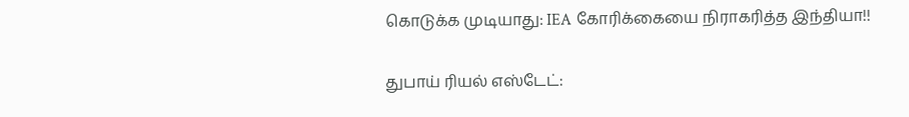கொடுக்க முடியாது: IEA கோரிக்கையை நிராகரித்த இந்தியா!!

துபாய் ரியல் எஸ்டேட்: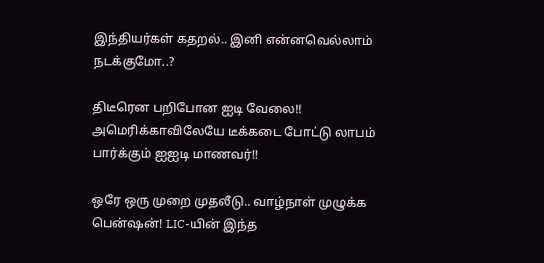இந்தியர்கள் கதறல்.. இனி என்னவெல்லாம் நடக்குமோ..?

திடீரென பறிபோன ஐடி வேலை!! அமெரிக்காவிலேயே டீக்கடை போட்டு லாபம் பார்க்கும் ஐஐடி மாணவர்!!

ஒரே ஒரு முறை முதலீடு.. வாழ்நாள் முழுக்க பென்ஷன்! LIC-யின் இந்த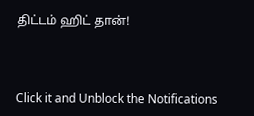திட்டம் ஹிட் தான்!



Click it and Unblock the Notifications